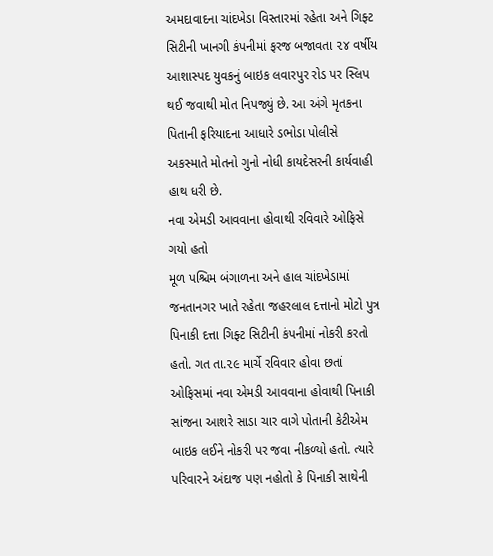અમદાવાદના ચાંદખેડા વિસ્તારમાં રહેતા અને ગિફ્ટ સિટીની ખાનગી કંપનીમાં ફરજ બજાવતા ૨૪ વર્ષીય આશાસ્પદ યુવકનું બાઇક લવારપુર રોડ પર સ્લિપ થઈ જવાથી મોત નિપજ્યું છે. આ અંગે મૃતકના પિતાની ફરિયાદના આધારે ડભોડા પોલીસે અકસ્માતે મોતનો ગુનો નોધી કાયદેસરની કાર્યવાહી હાથ ધરી છે.
નવા એમડી આવવાના હોવાથી રવિવારે ઓફિસે ગયો હતો
મૂળ પશ્ચિમ બંગાળના અને હાલ ચાંદખેડામાં જનતાનગર ખાતે રહેતા જહરલાલ દત્તાનો મોટો પુત્ર પિનાકી દત્તા ગિફ્ટ સિટીની કંપનીમાં નોકરી કરતો હતો. ગત તા.૨૯ માર્ચે રવિવાર હોવા છતાં ઓફિસમાં નવા એમડી આવવાના હોવાથી પિનાકી સાંજના આશરે સાડા ચાર વાગે પોતાની કેટીએમ બાઇક લઈને નોકરી પર જવા નીકળ્યો હતો. ત્યારે પરિવારને અંદાજ પણ નહોતો કે પિનાકી સાથેની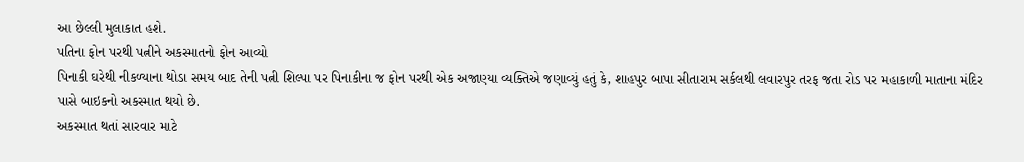આ છેલ્લી મુલાકાત હશે.
પતિના ફોન પરથી પત્નીને અકસ્માતનો ફોન આવ્યો
પિનાકી ઘરેથી નીકળ્યાના થોડા સમય બાદ તેની પત્ની શિલ્પા પર પિનાકીના જ ફોન પરથી એક અજાણ્યા વ્યક્તિએ જણાવ્યું હતું કે, શાહપુર બાપા સીતારામ સર્કલથી લવારપુર તરફ જતા રોડ પર મહાકાળી માતાના મંદિર પાસે બાઇકનો અકસ્માત થયો છે.
અકસ્માત થતાં સારવાર માટે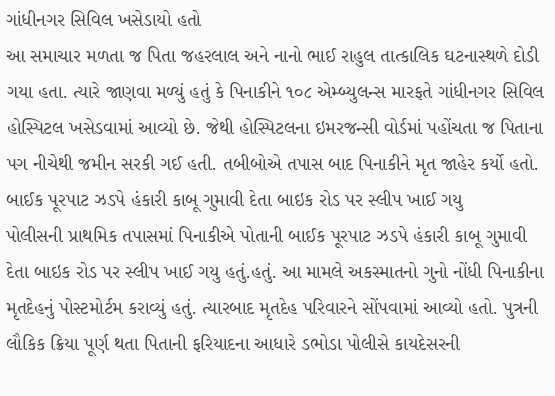ગાંધીનગર સિવિલ ખસેડાયો હતો
આ સમાચાર મળતા જ પિતા જહરલાલ અને નાનો ભાઈ રાહુલ તાત્કાલિક ઘટનાસ્થળે દોડી ગયા હતા. ત્યારે જાણવા મળ્યું હતું કે પિનાકીને ૧૦૮ એમ્બ્યુલન્સ મારફતે ગાંધીનગર સિવિલ હોસ્પિટલ ખસેડવામાં આવ્યો છે. જેથી હોસ્પિટલના ઇમરજન્સી વોર્ડમાં પહોંચતા જ પિતાના પગ નીચેથી જમીન સરકી ગઈ હતી. તબીબોએ તપાસ બાદ પિનાકીને મૃત જાહેર કર્યો હતો.
બાઈક પૂરપાટ ઝડપે હંકારી કાબૂ ગુમાવી દેતા બાઇક રોડ પર સ્લીપ ખાઈ ગયુ
પોલીસની પ્રાથમિક તપાસમાં પિનાકીએ પોતાની બાઈક પૂરપાટ ઝડપે હંકારી કાબૂ ગુમાવી દેતા બાઇક રોડ પર સ્લીપ ખાઈ ગયુ હતું.હતું. આ મામલે અકસ્માતનો ગુનો નોંધી પિનાકીના મૃતદેહનું પોસ્ટમોર્ટમ કરાવ્યું હતું. ત્યારબાદ મૃતદેહ પરિવારને સોંપવામાં આવ્યો હતો. પુત્રની લૌકિક ક્રિયા પૂર્ણ થતા પિતાની ફરિયાદના આધારે ડભોડા પોલીસે કાયદેસરની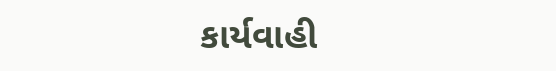કાર્યવાહી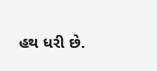હથ ધરી છે.